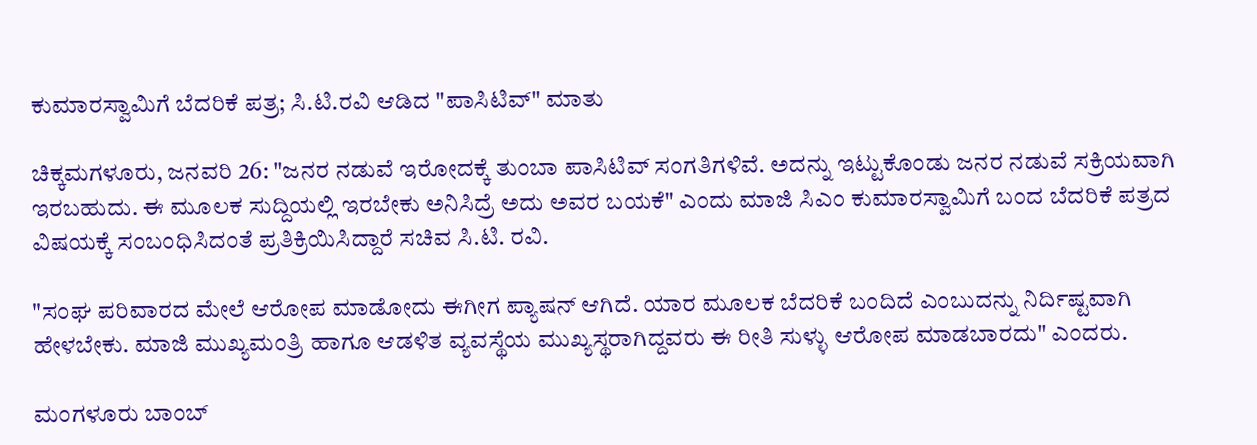ಕುಮಾರಸ್ವಾಮಿಗೆ ಬೆದರಿಕೆ ಪತ್ರ; ಸಿ.ಟಿ.ರವಿ ಆಡಿದ "ಪಾಸಿಟಿವ್" ಮಾತು

ಚಿಕ್ಕಮಗಳೂರು, ಜನವರಿ 26: "ಜನರ ನಡುವೆ ಇರೋದಕ್ಕೆ ತುಂಬಾ ಪಾಸಿಟಿವ್ ಸಂಗತಿಗಳಿವೆ. ಅದನ್ನು ಇಟ್ಟುಕೊಂಡು ಜನರ ನಡುವೆ ಸಕ್ರಿಯವಾಗಿ ಇರಬಹುದು. ಈ ಮೂಲಕ ಸುದ್ದಿಯಲ್ಲಿ ಇರಬೇಕು ಅನಿಸಿದ್ರೆ ಅದು ಅವರ ಬಯಕೆ" ಎಂದು ಮಾಜಿ ಸಿಎಂ ಕುಮಾರಸ್ವಾಮಿಗೆ ಬಂದ ಬೆದರಿಕೆ ಪತ್ರದ ವಿಷಯಕ್ಕೆ ಸಂಬಂಧಿಸಿದಂತೆ ಪ್ರತಿಕ್ರಿಯಿಸಿದ್ದಾರೆ ಸಚಿವ ಸಿ.ಟಿ. ರವಿ.

"ಸಂಘ ಪರಿವಾರದ ಮೇಲೆ ಆರೋಪ ಮಾಡೋದು ಈಗೀಗ ಪ್ಯಾಷನ್ ಆಗಿದೆ. ಯಾರ ಮೂಲಕ ಬೆದರಿಕೆ ಬಂದಿದೆ ಎಂಬುದನ್ನು ನಿರ್ದಿಷ್ಟವಾಗಿ ಹೇಳಬೇಕು. ಮಾಜಿ ಮುಖ್ಯಮಂತ್ರಿ ಹಾಗೂ ಆಡಳಿತ ವ್ಯವಸ್ಥೆಯ ಮುಖ್ಯಸ್ಥರಾಗಿದ್ದವರು ಈ ರೀತಿ ಸುಳ್ಳು ಆರೋಪ ಮಾಡಬಾರದು" ಎಂದರು.

ಮಂಗಳೂರು ಬಾಂಬ್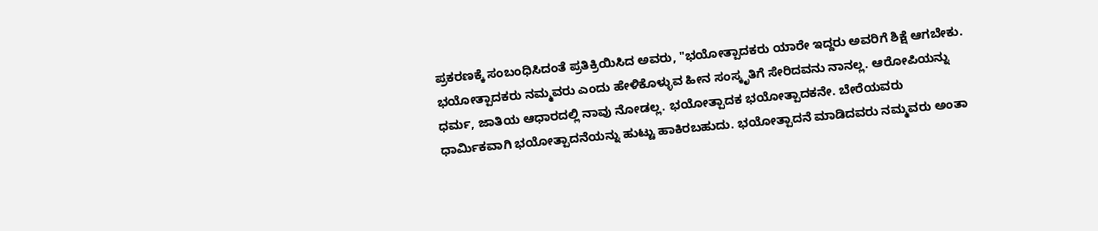ಪ್ರಕರಣಕ್ಕೆ ಸಂಬಂಧಿಸಿದಂತೆ ಪ್ರತಿಕ್ರಿಯಿಸಿದ ಅವರು, "ಭಯೋತ್ಪಾದಕರು ಯಾರೇ ಇದ್ದರು ಅವರಿಗೆ ಶಿಕ್ಷೆ ಆಗಬೇಕು. ಭಯೋತ್ಪಾದಕರು ನಮ್ಮವರು ಎಂದು ಹೇಳಿಕೊಳ್ಳುವ ಹೀನ ಸಂಸ್ಕೃತಿಗೆ ಸೇರಿದವನು ನಾನಲ್ಲ. ಆರೋಪಿಯನ್ನು ಧರ್ಮ, ಜಾತಿಯ ಆಧಾರದಲ್ಲಿ ನಾವು ನೋಡಲ್ಲ. ಭಯೋತ್ಪಾದಕ ಭಯೋತ್ಪಾದಕನೇ. ಬೇರೆಯವರು ಧಾರ್ಮಿಕವಾಗಿ ಭಯೋತ್ಪಾದನೆಯನ್ನು ಹುಟ್ಟು ಹಾಕಿರಬಹುದು. ಭಯೋತ್ಪಾದನೆ ಮಾಡಿದವರು ನಮ್ಮವರು ಅಂತಾ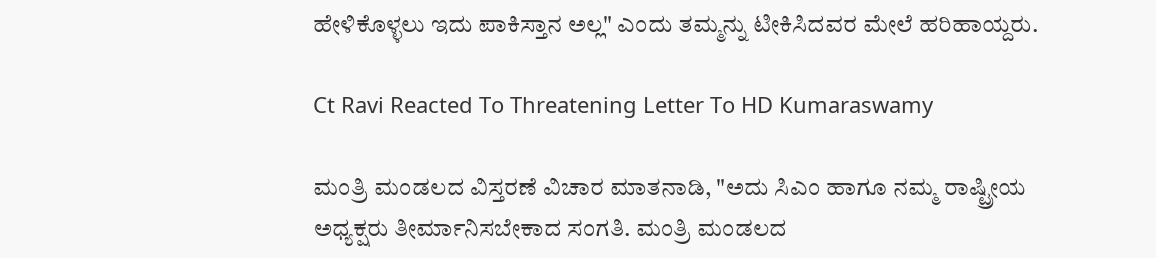ಹೇಳಿಕೊಳ್ಳಲು ಇದು ಪಾಕಿಸ್ತಾನ ಅಲ್ಲ" ಎಂದು ತಮ್ಮನ್ನು ಟೀಕಿಸಿದವರ ಮೇಲೆ ಹರಿಹಾಯ್ದರು.

Ct Ravi Reacted To Threatening Letter To HD Kumaraswamy

ಮಂತ್ರಿ ಮಂಡಲದ ವಿಸ್ತರಣೆ ವಿಚಾರ ಮಾತನಾಡಿ, "ಅದು ಸಿಎಂ ಹಾಗೂ ನಮ್ಮ ರಾಷ್ಟ್ರೀಯ ಅಧ್ಯಕ್ಷರು ತೀರ್ಮಾನಿಸಬೇಕಾದ ಸಂಗತಿ. ಮಂತ್ರಿ ಮಂಡಲದ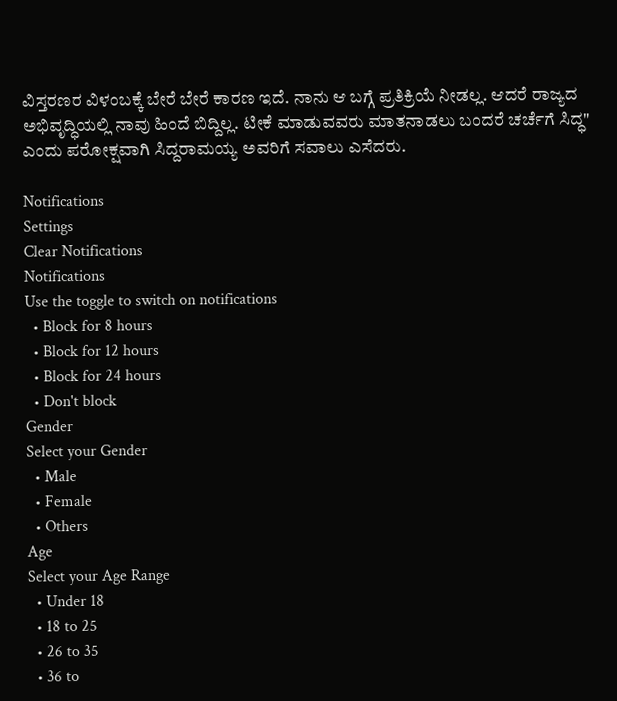ವಿಸ್ತರಣರ ವಿಳಂಬಕ್ಕೆ ಬೇರೆ ಬೇರೆ ಕಾರಣ ಇದೆ. ನಾನು ಆ ಬಗ್ಗೆ ಪ್ರತಿಕ್ರಿಯೆ ನೀಡಲ್ಲ. ಆದರೆ ರಾಜ್ಯದ ಅಭಿವೃದ್ಧಿಯಲ್ಲಿ ನಾವು ಹಿಂದೆ ಬಿದ್ದಿಲ್ಲ. ಟೀಕೆ ಮಾಡುವವರು ಮಾತನಾಡಲು ಬಂದರೆ ಚರ್ಚೆಗೆ ಸಿದ್ಧ" ಎಂದು ಪರೋಕ್ಷವಾಗಿ ಸಿದ್ದರಾಮಯ್ಯ ಅವರಿಗೆ ಸವಾಲು ಎಸೆದರು.

Notifications
Settings
Clear Notifications
Notifications
Use the toggle to switch on notifications
  • Block for 8 hours
  • Block for 12 hours
  • Block for 24 hours
  • Don't block
Gender
Select your Gender
  • Male
  • Female
  • Others
Age
Select your Age Range
  • Under 18
  • 18 to 25
  • 26 to 35
  • 36 to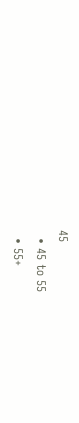45
  • 45 to 55
  • 55+